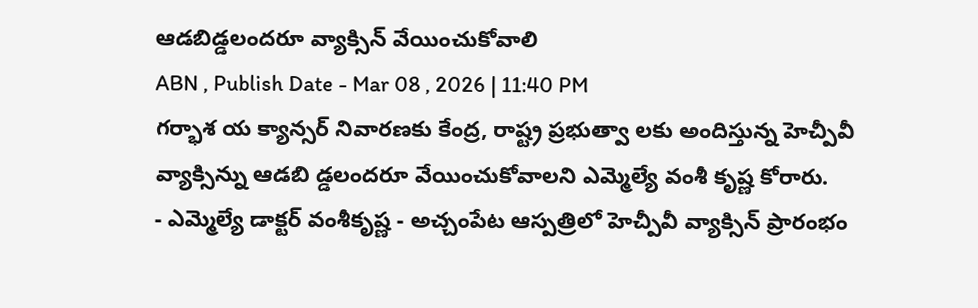ఆడబిడ్డలందరూ వ్యాక్సిన్ వేయించుకోవాలి
ABN , Publish Date - Mar 08 , 2026 | 11:40 PM
గర్భాశ య క్యాన్సర్ నివారణకు కేంద్ర, రాష్ట్ర ప్రభుత్వా లకు అందిస్తున్న హెచ్పీవీ వ్యాక్సిన్ను ఆడబి డ్డలందరూ వేయించుకోవాలని ఎమ్మెల్యే వంశీ కృష్ణ కోరారు.
- ఎమ్మెల్యే డాక్టర్ వంశీకృష్ణ - అచ్చంపేట ఆస్పత్రిలో హెచ్పీవీ వ్యాక్సిన్ ప్రారంభం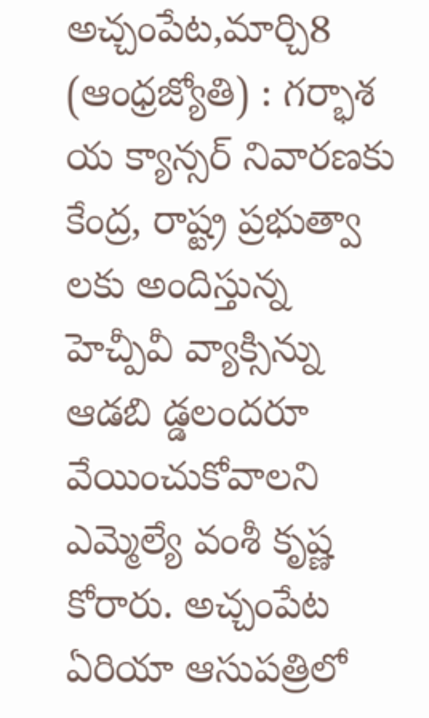అచ్చంపేట,మార్చి8 (ఆంధ్రజ్యోతి) : గర్భాశ య క్యాన్సర్ నివారణకు కేంద్ర, రాష్ట్ర ప్రభుత్వా లకు అందిస్తున్న హెచ్పీవీ వ్యాక్సిన్ను ఆడబి డ్డలందరూ వేయించుకోవాలని ఎమ్మెల్యే వంశీ కృష్ణ కోరారు. అచ్చంపేట ఏరియా ఆసుపత్రిలో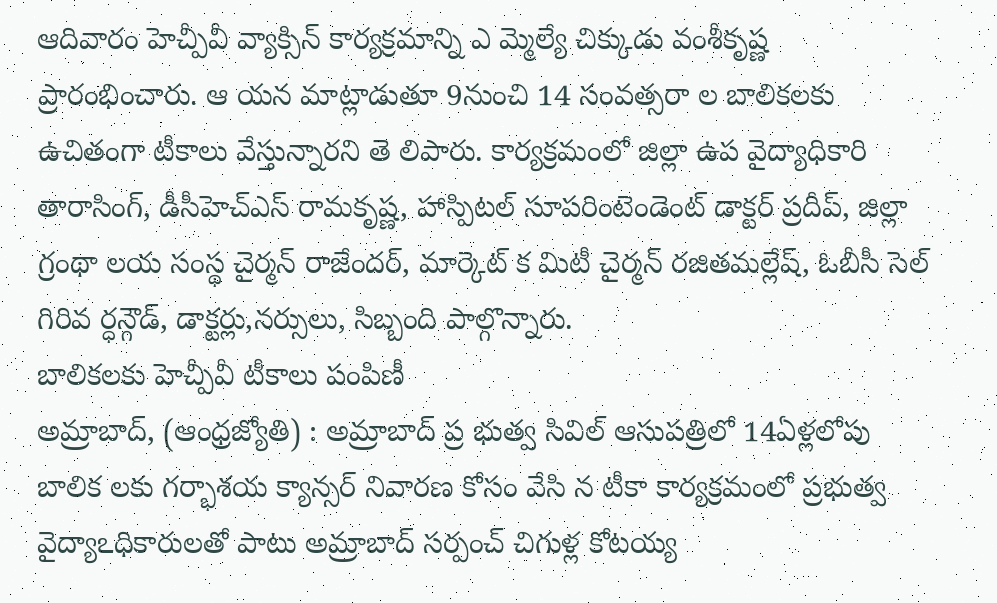ఆదివారం హెచ్పీవీ వ్యాక్సిన్ కార్యక్రమాన్ని ఎ మ్మెల్యే చిక్కుడు వంశీకృష్ణ ప్రారంభించారు. ఆ యన మాట్లాడుతూ 9నుంచి 14 సంవత్సరా ల బాలికలకు ఉచితంగా టీకాలు వేస్తున్నారని తె లిపారు. కార్యక్రమంలో జిల్లా ఉప వైద్యాధికారి తారాసింగ్, డీసీహెచ్ఎస్ రామకృష్ణ, హాస్పిటల్ సూపరింటెండెంట్ డాక్టర్ ప్రదీప్, జిల్లా గ్రంథా లయ సంస్థ చైర్మన్ రాజేందర్, మార్కెట్ క మిటీ చైర్మన్ రజితమల్లేష్, ఓబీసీ సెల్ గిరివ ర్ధన్గౌడ్, డాక్టర్లు,నర్సులు, సిబ్బంది పాల్గొన్నారు.
బాలికలకు హెచ్పీవీ టీకాలు పంపిణీ
అమ్రాబాద్, (ఆంధ్రజ్యోతి) : అమ్రాబాద్ ప్ర భుత్వ సివిల్ ఆసుపత్రిలో 14ఏళ్లలోపు బాలిక లకు గర్భాశయ క్యాన్సర్ నివారణ కోసం వేసి న టీకా కార్యక్రమంలో ప్రభుత్వ వైద్యాఽధికారులతో పాటు అమ్రాబాద్ సర్పంచ్ చిగుళ్ల కోటయ్య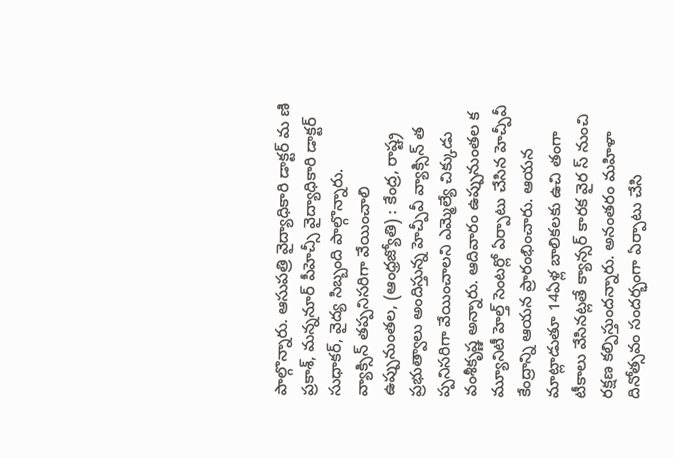పాల్గొన్నారు. ఆసుపత్రి వైద్యాధికారి డాక్టర్ మ ణి ప్రకాశ్, మన్ననూర్ పీహెచ్సీ వైద్యాధికారి డాక్టర్ సుధాకర్, వైద్య సిబ్బంది పాల్గొన్నారు.
వ్యాక్సిన్ తప్పనిసరిగా వేయించాలి
ఉప్పునుంతల, (ఆంధ్రజ్యోతి) : కేంద్ర, రాష్ట్ర ప్రభుత్వాలు అందిస్తున్న హెచ్పీవీ వ్యాక్సిన్ త ప్పనిసరిగా వేయించాలని ఎమ్మెల్యే చిక్కుడు వంశీకృష్ణ అన్నారు. ఆదివారం ఉప్పునుంతల క మ్యూనిటీ హెల్త్ సెంటర్లో ఏర్పాటు చేసిన హెచ్పీవీ కేంద్రాన్ని ఆయన ప్రారంభించారు. ఆయన మాట్లాడుతూ 14ఏళ్ల బాలికలకు ఉచి తంగా టీకాలు వేసినట్లతే క్యాన్సర్ కారక వైర స్ నుంచి రక్షణ కల్పిస్తుందన్నారు. అనంతరం మహిళా దినోత్సవం సందర్భంగా ఏర్పాటు చేసి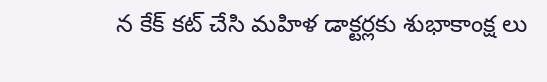న కేక్ కట్ చేసి మహిళ డాక్టర్లకు శుభాకాంక్ష లు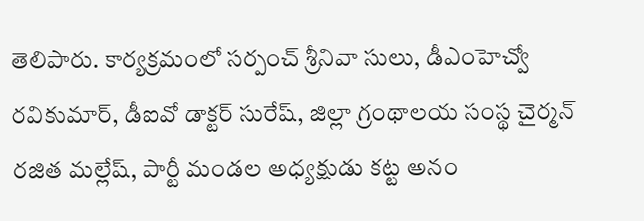తెలిపారు. కార్యక్రమంలో సర్పంచ్ శ్రీనివా సులు, డీఎంహెచ్వో రవికుమార్, డీఐవో డాక్టర్ సురేష్, జిల్లా గ్రంథాలయ సంస్థ చైర్మన్ రజిత మల్లేష్, పార్టీ మండల అధ్యక్షుడు కట్ట అనం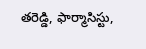తరెడ్డి, ఫార్మాసిస్టు,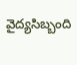వైద్యసిబ్బంది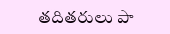తదితరులు పా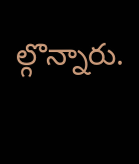ల్గొన్నారు.